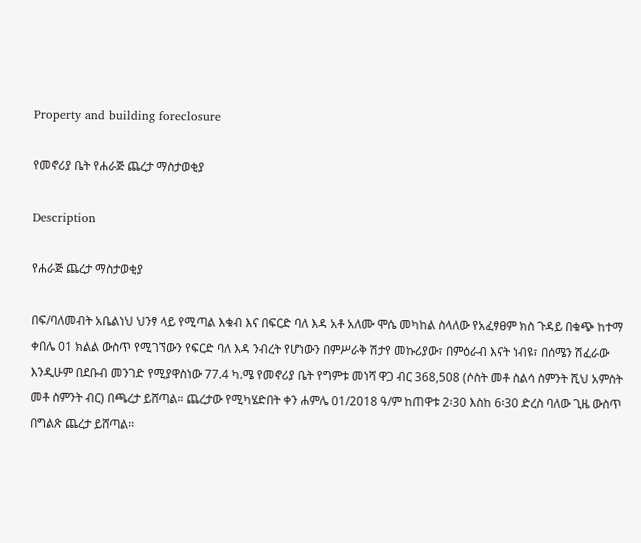Property and building foreclosure

የመኖሪያ ቤት የሐራጅ ጨረታ ማስታወቂያ

Description

የሐራጅ ጨረታ ማስታወቂያ

በፍ/ባለመብት አቤልነህ ህንፃ ላይ የሚጣል እቁብ እና በፍርድ ባለ እዳ አቶ አለሙ ሞሴ መካከል ስላለው የአፈፃፀም ክስ ጉዳይ በቁጭ ከተማ ቀበሌ 01 ክልል ውስጥ የሚገኘውን የፍርድ ባለ እዳ ንብረት የሆነውን በምሥራቅ ሽታየ መኩሪያው፣ በምዕራብ እናት ነብዩ፣ በሰሜን ሽፈራው እንዲሁም በደቡብ መንገድ የሚያዋስነው 77.4 ካ.ሜ የመኖሪያ ቤት የግምቱ መነሻ ዋጋ ብር 368,508 (ሶስት መቶ ስልሳ ስምንት ሺህ አምስት መቶ ስምንት ብር) በጫረታ ይሸጣል። ጨረታው የሚካሄድበት ቀን ሐምሌ 01/2018 ዓ/ም ከጠዋቱ 2፡30 እስከ 6፡30 ድረስ ባለው ጊዜ ውስጥ በግልጽ ጨረታ ይሸጣል፡፡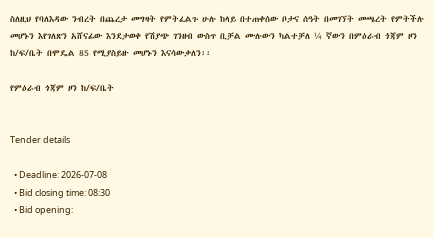ስለዚህ የባለእዳው ንብረት በጨረታ መግዛት የምትፈልጉ ሁሉ ከላይ በተጠቀሰው ቦታና ሰዓት በመገኘት መጫረት የምትችሉ መሆኑን እየገለጽን አሸናፊው እንደታወቀ የሽያጭ ገንዘብ ውስጥ ቢቻል ሙሉውን ካልተቻለ ¼ ኛውን በምዕራብ ጎጃም ዞን ከ/ፍ/ቤት በሞዴል 85 የሚያስይዙ መሆኑን እናሳውቃለን፡፡

የምዕራብ ጎጃም ዞን ከ/ፍ/ቤት


Tender details

  • Deadline: 2026-07-08
  • Bid closing time: 08:30
  • Bid opening: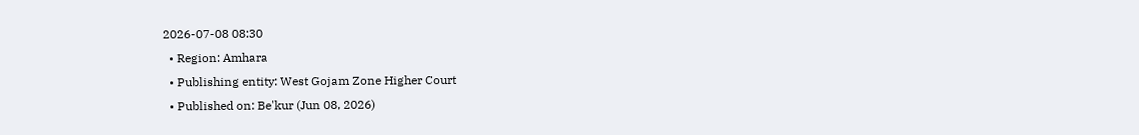2026-07-08 08:30
  • Region: Amhara
  • Publishing entity: West Gojam Zone Higher Court
  • Published on: Be'kur (Jun 08, 2026)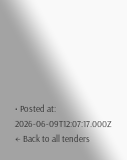• Posted at: 2026-06-09T12:07:17.000Z
← Back to all tenders